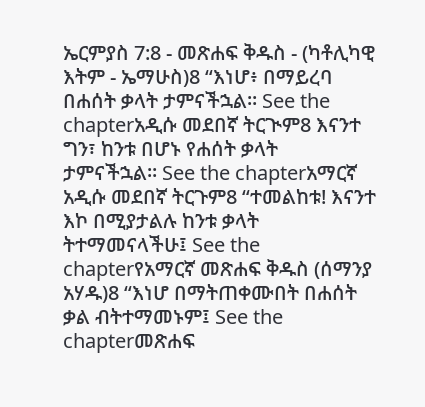ኤርምያስ 7:8 - መጽሐፍ ቅዱስ - (ካቶሊካዊ እትም - ኤማሁስ)8 “እነሆ፥ በማይረባ በሐሰት ቃላት ታምናችኋል። See the chapterአዲሱ መደበኛ ትርጒም8 እናንተ ግን፣ ከንቱ በሆኑ የሐሰት ቃላት ታምናችኋል። See the chapterአማርኛ አዲሱ መደበኛ ትርጉም8 “ተመልከቱ! እናንተ እኮ በሚያታልሉ ከንቱ ቃላት ትተማመናላችሁ፤ See the chapterየአማርኛ መጽሐፍ ቅዱስ (ሰማንያ አሃዱ)8 “እነሆ በማትጠቀሙበት በሐሰት ቃል ብትተማመኑም፤ See the chapterመጽሐፍ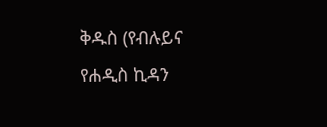ቅዱስ (የብሉይና የሐዲስ ኪዳን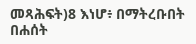መጻሕፍት)8 እነሆ፥ በማትረቡበት በሐሰት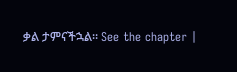ቃል ታምናችኋል። See the chapter |